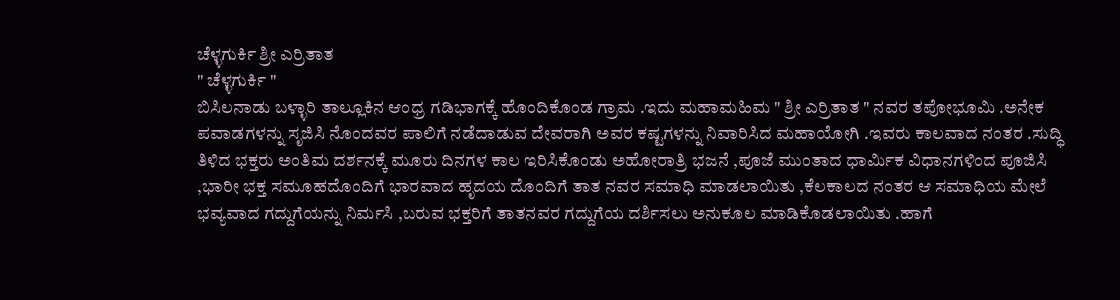ಚೆಳ್ಳಗುರ್ಕಿ ಶ್ರೀ ಎರ್ರಿತಾತ
" ಚೆಳ್ಳಗುರ್ಕಿ "
ಬಿಸಿಲನಾಡು ಬಳ್ಳಾರಿ ತಾಲ್ಲೂಕಿನ ಆಂಧ್ರ ಗಡಿಭಾಗಕ್ಕೆ ಹೊಂದಿಕೊಂಡ ಗ್ರಾಮ .ಇದು ಮಹಾಮಹಿಮ " ಶ್ರೀ ಎರ್ರಿತಾತ " ನವರ ತಪೋಭೂಮಿ .ಅನೇಕ ಪವಾಡಗಳನ್ನು ಸೃಜಿಸಿ ನೊಂದವರ ಪಾಲಿಗೆ ನಡೆದಾಡುವ ದೇವರಾಗಿ ಅವರ ಕಷ್ಟಗಳನ್ನು ನಿವಾರಿಸಿದ ಮಹಾಯೋಗಿ .ಇವರು ಕಾಲವಾದ ನಂತರ .ಸುದ್ಧಿ ತಿಳಿದ ಭಕ್ತರು ಅಂತಿಮ ದರ್ಶನಕ್ಕೆ ಮೂರು ದಿನಗಳ ಕಾಲ ಇರಿಸಿಕೊಂಡು ಅಹೋರಾತ್ರಿ ಭಜನೆ ,ಪೂಜೆ ಮುಂತಾದ ಧಾರ್ಮಿಕ ವಿಧಾನಗಳಿಂದ ಪೂಜಿಸಿ ,ಭಾರೀ ಭಕ್ತ ಸಮೂಹದೊಂದಿಗೆ ಭಾರವಾದ ಹೃದಯ ದೊಂದಿಗೆ ತಾತ ನವರ ಸಮಾಧಿ ಮಾಡಲಾಯಿತು ,ಕೆಲಕಾಲದ ನಂತರ ಆ ಸಮಾಧಿಯ ಮೇಲೆ ಭವ್ಯವಾದ ಗದ್ದುಗೆಯನ್ನು ನಿರ್ಮಸಿ ,ಬರುವ ಭಕ್ತರಿಗೆ ತಾತನವರ ಗದ್ದುಗೆಯ ದರ್ಶಿಸಲು ಅನುಕೂಲ ಮಾಡಿಕೊಡಲಾಯಿತು .ಹಾಗೆ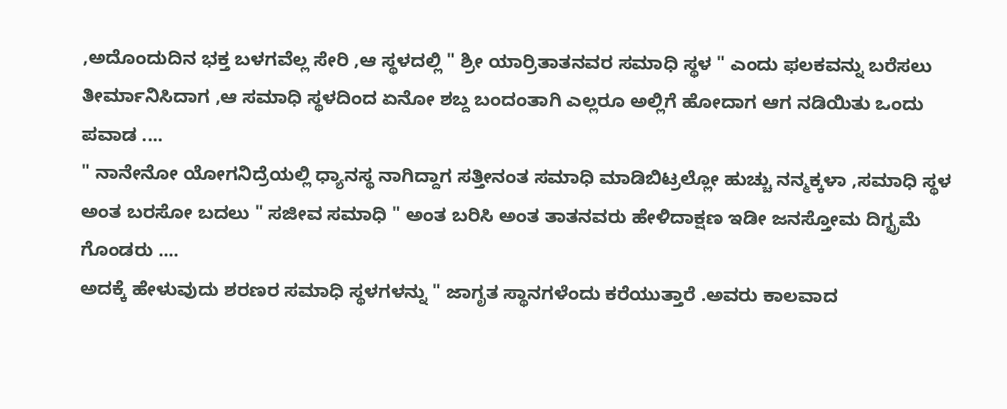,ಅದೊಂದುದಿನ ಭಕ್ತ ಬಳಗವೆಲ್ಲ ಸೇರಿ ,ಆ ಸ್ಥಳದಲ್ಲಿ " ಶ್ರೀ ಯಾರ್ರಿತಾತನವರ ಸಮಾಧಿ ಸ್ಥಳ " ಎಂದು ಫಲಕವನ್ನು ಬರೆಸಲು ತೀರ್ಮಾನಿಸಿದಾಗ ,ಆ ಸಮಾಧಿ ಸ್ಥಳದಿಂದ ಏನೋ ಶಬ್ದ ಬಂದಂತಾಗಿ ಎಲ್ಲರೂ ಅಲ್ಲಿಗೆ ಹೋದಾಗ ಆಗ ನಡಿಯಿತು ಒಂದು ಪವಾಡ ....
" ನಾನೇನೋ ಯೋಗನಿದ್ರೆಯಲ್ಲಿ ಧ್ಯಾನಸ್ಥ ನಾಗಿದ್ದಾಗ ಸತ್ತೀನಂತ ಸಮಾಧಿ ಮಾಡಿಬಿಟ್ರಲ್ಲೋ ಹುಚ್ಚು ನನ್ಮಕ್ಕಳಾ ,ಸಮಾಧಿ ಸ್ಥಳ ಅಂತ ಬರಸೋ ಬದಲು " ಸಜೀವ ಸಮಾಧಿ " ಅಂತ ಬರಿಸಿ ಅಂತ ತಾತನವರು ಹೇಳಿದಾಕ್ಷಣ ಇಡೀ ಜನಸ್ತೋಮ ದಿಗ್ಭ್ರಮೆ ಗೊಂಡರು ....
ಅದಕ್ಕೆ ಹೇಳುವುದು ಶರಣರ ಸಮಾಧಿ ಸ್ಥಳಗಳನ್ನು " ಜಾಗೃತ ಸ್ಥಾನಗಳೆಂದು ಕರೆಯುತ್ತಾರೆ .ಅವರು ಕಾಲವಾದ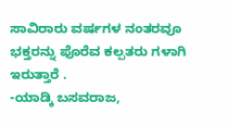ಸಾವಿರಾರು ವರ್ಷಗಳ ನಂತರವೂ ಭಕ್ತರನ್ನು ಪೊರೆವ ಕಲ್ಪತರು ಗಳಾಗಿ ಇರುತ್ತಾರೆ .
-ಯಾಡ್ಕಿ ಬಸವರಾಜ,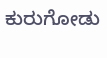ಕುರುಗೋಡು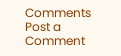Comments
Post a Comment